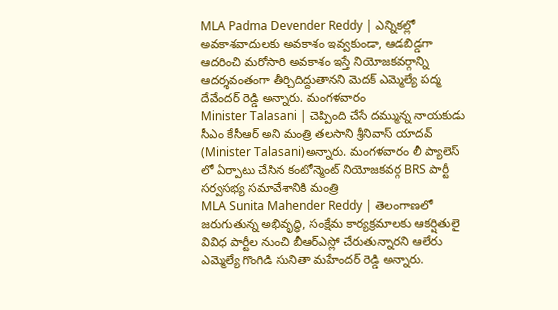MLA Padma Devender Reddy | ఎన్నికల్లో అవకాశవాదులకు అవకాశం ఇవ్వకుండా, ఆడబిడ్డగా ఆదరించి మరోసారి అవకాశం ఇస్తే నియోజకవర్గాన్ని ఆదర్శవంతంగా తీర్చిదిద్దుతానని మెదక్ ఎమ్మెల్యే పద్మ దేవేందర్ రెడ్డి అన్నారు. మంగళవారం
Minister Talasani | చెప్పింది చేసే దమ్మున్న నాయకుడు సీఎం కేసీఆర్ అని మంత్రి తలసాని శ్రీనివాస్ యాదవ్ (Minister Talasani)అన్నారు. మంగళవారం లీ ప్యాలెస్ లో ఏర్పాటు చేసిన కంటోన్మెంట్ నియోజకవర్గ BRS పార్టీ సర్వసభ్య సమావేశానికి మంత్రి
MLA Sunita Mahender Reddy | తెలంగాణలో జరుగుతున్న అభివృద్ధి, సంక్షేమ కార్యక్రమాలకు ఆకర్షితులై వివిధ పార్టీల నుంచి బీఆర్ఎస్లో చేరుతున్నారని ఆలేరు ఎమ్మెల్యే గొంగిడి సునితా మహేందర్ రెడ్డి అన్నారు.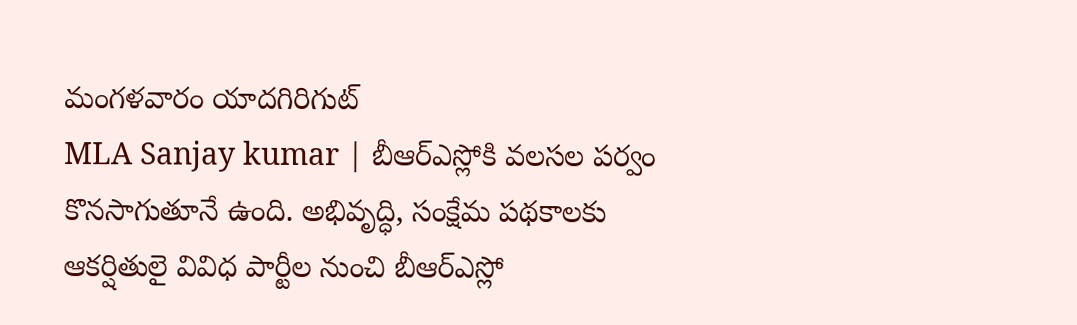మంగళవారం యాదగిరిగుట్
MLA Sanjay kumar | బీఆర్ఎస్లోకి వలసల పర్వం కొనసాగుతూనే ఉంది. అభివృద్ధి, సంక్షేమ పథకాలకు ఆకర్షితులై వివిధ పార్టీల నుంచి బీఆర్ఎస్లో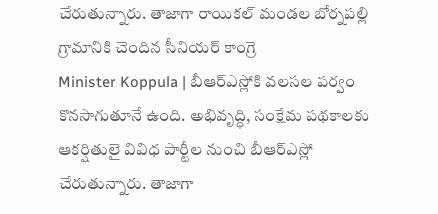చేరుతున్నారు. తాజాగా రాయికల్ మండల బోర్నపల్లి గ్రామానికి చెందిన సీనియర్ కాంగ్రె
Minister Koppula | బీఆర్ఎస్లోకి వలసల పర్వం కొనసాగుతూనే ఉంది. అభివృద్ధి, సంక్షేమ పథకాలకు ఆకర్షితులై వివిధ పార్టీల నుంచి బీఆర్ఎస్లో చేరుతున్నారు. తాజాగా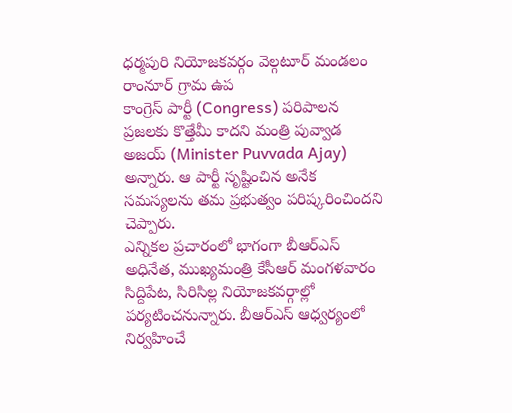ధర్మపురి నియోజకవర్గం వెల్గటూర్ మండలం రాంనూర్ గ్రామ ఉప
కాంగ్రెస్ పార్టీ (Congress) పరిపాలన ప్రజలకు కొత్తేమీ కాదని మంత్రి పువ్వాడ అజయ్ (Minister Puvvada Ajay) అన్నారు. ఆ పార్టీ సృష్టించిన అనేక సమస్యలను తమ ప్రభుత్వం పరిష్కరించిందని చెప్పారు.
ఎన్నికల ప్రచారంలో భాగంగా బీఆర్ఎస్ అధినేత, ముఖ్యమంత్రి కేసీఆర్ మంగళవారం సిద్దిపేట, సిరిసిల్ల నియోజకవర్గాల్లో పర్యటించనున్నారు. బీఆర్ఎస్ ఆధ్వర్యంలో నిర్వహించే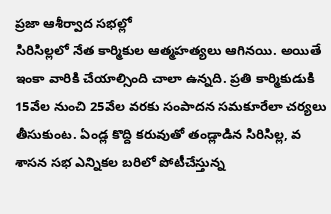ప్రజా ఆశీర్వాద సభల్లో
సిరిసిల్లలో నేత కార్మికుల ఆత్మహత్యలు ఆగినయి. అయితే ఇంకా వారికి చేయాల్సింది చాలా ఉన్నది. ప్రతి కార్మికుడుకి 15వేల నుంచి 25వేల వరకు సంపాదన సమకూరేలా చర్యలు తీసుకుంట. ఏండ్ల కొద్ది కరువుతో తండ్లాడిన సిరిసిల్ల, వ
శాసన సభ ఎన్నికల బరిలో పోటీచేస్తున్న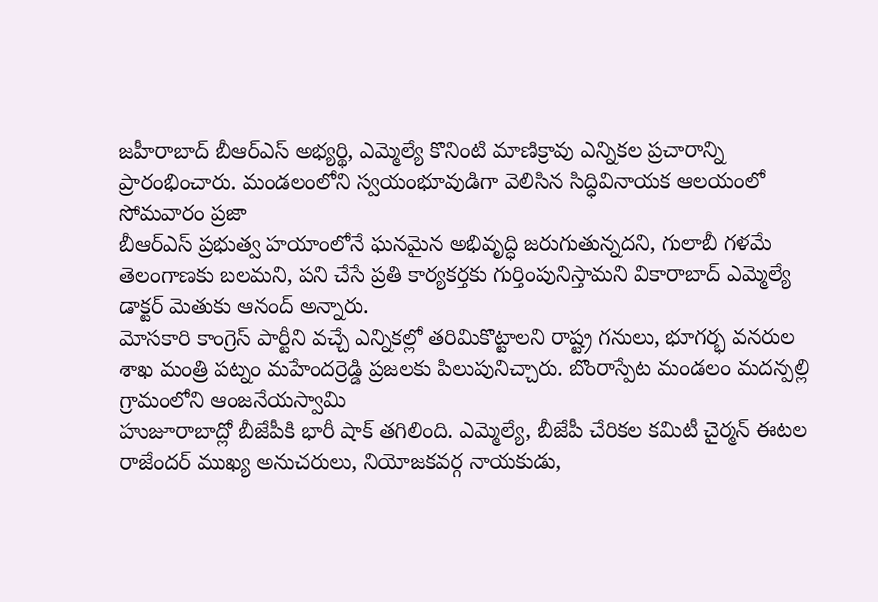జహీరాబాద్ బీఆర్ఎస్ అభ్యర్థి, ఎమ్మెల్యే కొనింటి మాణిక్రావు ఎన్నికల ప్రచారాన్ని ప్రారంభించారు. మండలంలోని స్వయంభూవుడిగా వెలిసిన సిద్ధివినాయక ఆలయంలో సోమవారం ప్రజా
బీఆర్ఎస్ ప్రభుత్వ హయాంలోనే ఘనమైన అభివృద్ధి జరుగుతున్నదని, గులాబీ గళమే తెలంగాణకు బలమని, పని చేసే ప్రతి కార్యకర్తకు గుర్తింపునిస్తామని వికారాబాద్ ఎమ్మెల్యే డాక్టర్ మెతుకు ఆనంద్ అన్నారు.
మోసకారి కాంగ్రెస్ పార్టీని వచ్చే ఎన్నికల్లో తరిమికొట్టాలని రాష్ట్ర గనులు, భూగర్భ వనరుల శాఖ మంత్రి పట్నం మహేందర్రెడ్డి ప్రజలకు పిలుపునిచ్చారు. బొంరాస్పేట మండలం మదన్పల్లి గ్రామంలోని ఆంజనేయస్వామి
హుజూరాబాద్లో బీజేపీకి భారీ షాక్ తగిలింది. ఎమ్మెల్యే, బీజేపీ చేరికల కమిటీ చైర్మన్ ఈటల రాజేందర్ ముఖ్య అనుచరులు, నియోజకవర్గ నాయకుడు,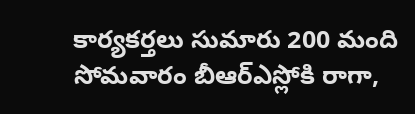కార్యకర్తలు సుమారు 200 మంది సోమవారం బీఆర్ఎస్లోకి రాగా,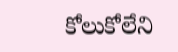కోలుకోలేని